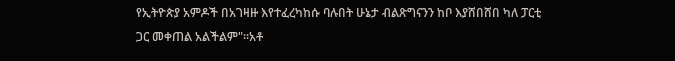የኢትዮጵያ አምዶች በአገዛዙ እየተፈረካከሱ ባሉበት ሁኔታ ብልጽግናንን ከቦ እያሸበሸበ ካለ ፓርቲ ጋር መቀጠል አልችልም"።አቶ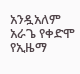አንዷአለም አራጌ የቀድሞ የኢዜማ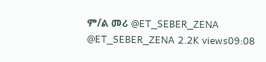ም/ል መሪ @ET_SEBER_ZENA @ET_SEBER_ZENA 2.2K views09:08